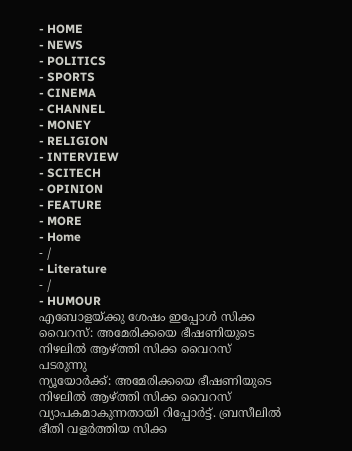- HOME
- NEWS
- POLITICS
- SPORTS
- CINEMA
- CHANNEL
- MONEY
- RELIGION
- INTERVIEW
- SCITECH
- OPINION
- FEATURE
- MORE
- Home
- /
- Literature
- /
- HUMOUR
എബോളയ്ക്കു ശേഷം ഇപ്പോൾ സിക്ക വൈറസ്: അമേരിക്കയെ ഭീഷണിയുടെ നിഴലിൽ ആഴ്ത്തി സിക്ക വൈറസ് പടരുന്നു
ന്യൂയോർക്ക്: അമേരിക്കയെ ഭീഷണിയുടെ നിഴലിൽ ആഴ്ത്തി സിക്ക വൈറസ് വ്യാപകമാകുന്നതായി റിപ്പോർട്ട്. ബ്രസീലിൽ ഭീതി വളർത്തിയ സിക്ക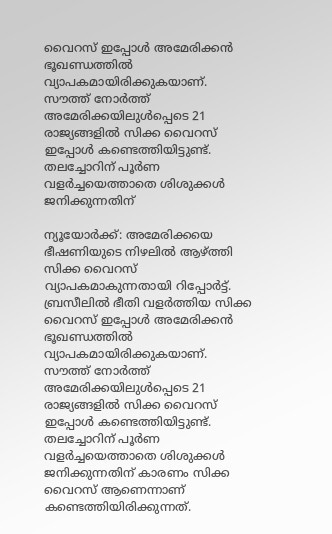വൈറസ് ഇപ്പോൾ അമേരിക്കൻ ഭൂഖണ്ഡത്തിൽ വ്യാപകമായിരിക്കുകയാണ്. സൗത്ത് നോർത്ത് അമേരിക്കയിലുൾപ്പെടെ 21 രാജ്യങ്ങളിൽ സിക്ക വൈറസ് ഇപ്പോൾ കണ്ടെത്തിയിട്ടുണ്ട്. തലച്ചോറിന് പൂർണ വളർച്ചയെത്താതെ ശിശുക്കൾ ജനിക്കുന്നതിന്

ന്യൂയോർക്ക്: അമേരിക്കയെ ഭീഷണിയുടെ നിഴലിൽ ആഴ്ത്തി സിക്ക വൈറസ് വ്യാപകമാകുന്നതായി റിപ്പോർട്ട്. ബ്രസീലിൽ ഭീതി വളർത്തിയ സിക്ക വൈറസ് ഇപ്പോൾ അമേരിക്കൻ ഭൂഖണ്ഡത്തിൽ വ്യാപകമായിരിക്കുകയാണ്. സൗത്ത് നോർത്ത് അമേരിക്കയിലുൾപ്പെടെ 21 രാജ്യങ്ങളിൽ സിക്ക വൈറസ് ഇപ്പോൾ കണ്ടെത്തിയിട്ടുണ്ട്. തലച്ചോറിന് പൂർണ വളർച്ചയെത്താതെ ശിശുക്കൾ ജനിക്കുന്നതിന് കാരണം സിക്ക വൈറസ് ആണെന്നാണ് കണ്ടെത്തിയിരിക്കുന്നത്.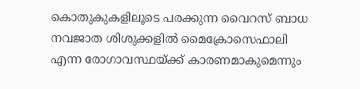കൊതുകുകളിലൂടെ പരക്കുന്ന വൈറസ് ബാധ നവജാത ശിശുക്കളിൽ മൈക്രോസെഫാലി എന്ന രോഗാവസ്ഥയ്ക്ക് കാരണമാകുമെന്നും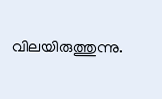വിലയിരുത്തുന്നു.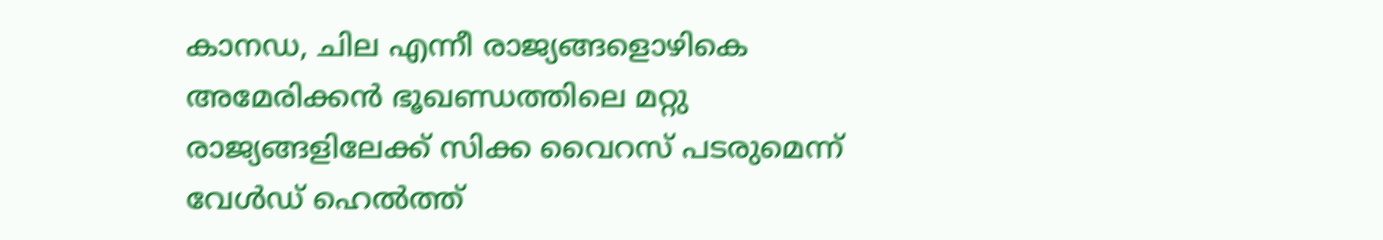കാനഡ, ചില എന്നീ രാജ്യങ്ങളൊഴികെ അമേരിക്കൻ ഭൂഖണ്ഡത്തിലെ മറ്റു രാജ്യങ്ങളിലേക്ക് സിക്ക വൈറസ് പടരുമെന്ന് വേൾഡ് ഹെൽത്ത്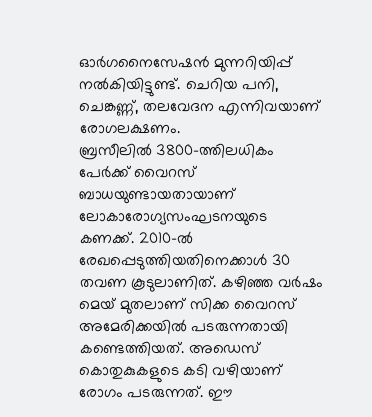ഓർഗനൈസേഷൻ മുന്നറിയിപ്പ് നൽകിയിട്ടുണ്ട്. ചെറിയ പനി, ചെങ്കണ്ണ്, തലവേദന എന്നിവയാണ് രോഗലക്ഷണം.
ബ്രസീലിൽ 3800-ത്തിലധികം പേർക്ക് വൈറസ് ബാധയുണ്ടായതായാണ് ലോകാരോഗ്യസംഘടനയുടെ കണക്ക്. 2010-ൽ രേഖപ്പെടുത്തിയതിനെക്കാൾ 30 തവണ കൂടുലാണിത്. കഴിഞ്ഞ വർഷം മെയ് മുതലാണ് സിക്ക വൈറസ് അമേരിക്കയിൽ പടരുന്നതായി കണ്ടെത്തിയത്. അഡെസ് കൊതുകുകളുടെ കടി വഴിയാണ് രോഗം പടരുന്നത്. ഈ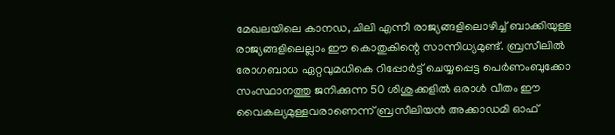മേഖലയിലെ കാനഡ, ചിലി എന്നീ രാജ്യങ്ങളിലൊഴിച്ച് ബാക്കിയുള്ള രാജ്യങ്ങളിലെല്ലാം ഈ കൊതുകിന്റെ സാന്നിധ്യമുണ്ട്. ബ്രസീലിൽ രോഗബാധ ഏറ്റവുമധികെ റിപ്പോർട്ട് ചെയ്യപ്പെട്ട പെർണംബുക്കോ സംസ്ഥാനത്തു ജനിക്കുന്ന 50 ശിശുക്കളിൽ ഒരാൾ വീതം ഈ വൈകല്യമുള്ളവരാണെന്ന് ബ്രസീലിയൻ അക്കാഡമി ഓഫ്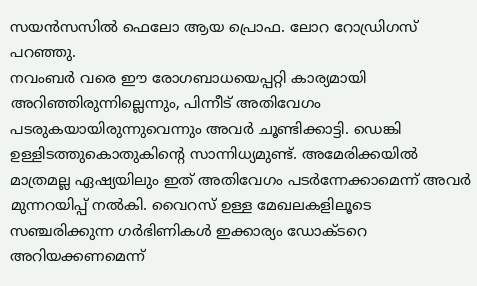സയൻസസിൽ ഫെലോ ആയ പ്രൊഫ. ലോറ റോഡ്രിഗസ് പറഞ്ഞു.
നവംബർ വരെ ഈ രോഗബാധയെപ്പറ്റി കാര്യമായി അറിഞ്ഞിരുന്നില്ലെന്നും, പിന്നീട് അതിവേഗം പടരുകയായിരുന്നുവെന്നും അവർ ചൂണ്ടിക്കാട്ടി. ഡെങ്കി ഉള്ളിടത്തുകൊതുകിന്റെ സാന്നിധ്യമുണ്ട്. അമേരിക്കയിൽ മാത്രമല്ല ഏഷ്യയിലും ഇത് അതിവേഗം പടർന്നേക്കാമെന്ന് അവർ മുന്നറയിപ്പ് നൽകി. വൈറസ് ഉള്ള മേഖലകളിലൂടെ സഞ്ചരിക്കുന്ന ഗർഭിണികൾ ഇക്കാര്യം ഡോക്ടറെ അറിയക്കണമെന്ന്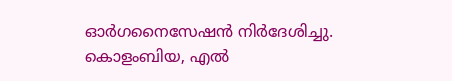ഓർഗനൈസേഷൻ നിർദേശിച്ചു. കൊളംബിയ, എൽ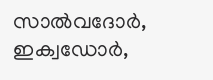സാൽവദോർ, ഇക്വഡോർ,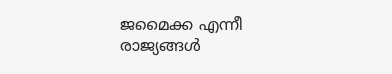ജമൈക്ക എന്നീ രാജ്യങ്ങൾ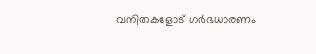വനിതകളോട് ഗർഭധാരണം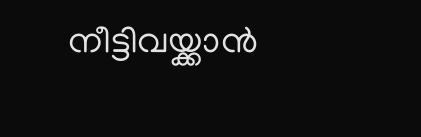നീട്ടിവയ്ക്കാൻ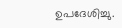ഉപദേശിച്ചു.